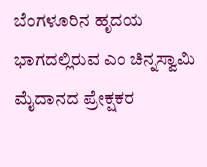ಬೆಂಗಳೂರಿನ ಹೃದಯ ಭಾಗದಲ್ಲಿರುವ ಎಂ ಚಿನ್ನಸ್ವಾಮಿ ಮೈದಾನದ ಪ್ರೇಕ್ಷಕರ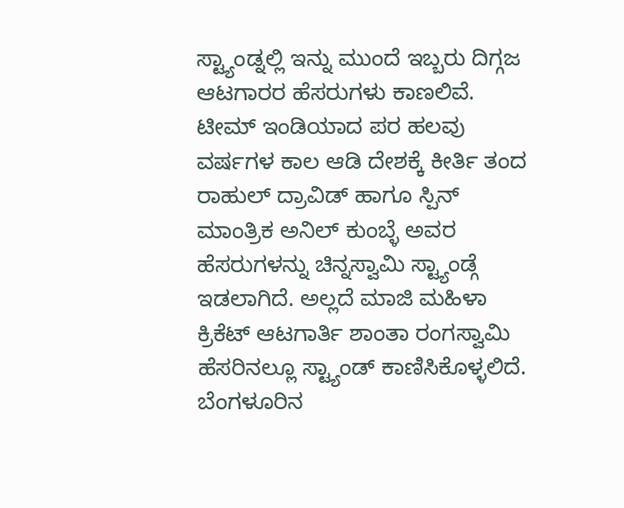ಸ್ಟ್ಯಾಂಡ್ನಲ್ಲಿ ಇನ್ನು ಮುಂದೆ ಇಬ್ಬರು ದಿಗ್ಗಜ ಆಟಗಾರರ ಹೆಸರುಗಳು ಕಾಣಲಿವೆ. ಟೀಮ್ ಇಂಡಿಯಾದ ಪರ ಹಲವು ವರ್ಷಗಳ ಕಾಲ ಆಡಿ ದೇಶಕ್ಕೆ ಕೀರ್ತಿ ತಂದ ರಾಹುಲ್ ದ್ರಾವಿಡ್ ಹಾಗೂ ಸ್ಪಿನ್ ಮಾಂತ್ರಿಕ ಅನಿಲ್ ಕುಂಬ್ಳೆ ಅವರ ಹೆಸರುಗಳನ್ನು ಚಿನ್ನಸ್ವಾಮಿ ಸ್ಟ್ಯಾಂಡ್ಗೆ ಇಡಲಾಗಿದೆ. ಅಲ್ಲದೆ ಮಾಜಿ ಮಹಿಳಾ ಕ್ರಿಕೆಟ್ ಆಟಗಾರ್ತಿ ಶಾಂತಾ ರಂಗಸ್ವಾಮಿ ಹೆಸರಿನಲ್ಲೂ ಸ್ಟ್ಯಾಂಡ್ ಕಾಣಿಸಿಕೊಳ್ಳಲಿದೆ.
ಬೆಂಗಳೂರಿನ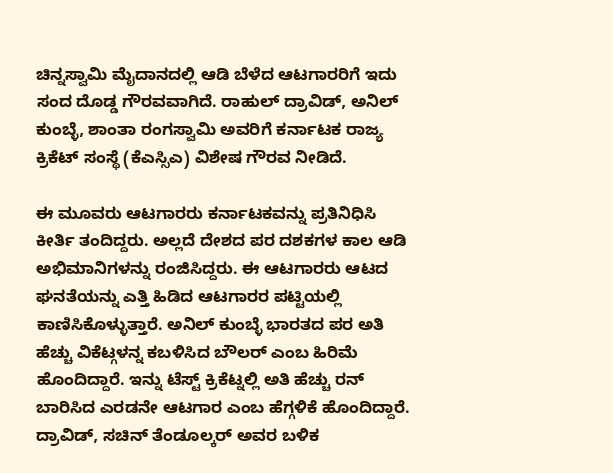ಚಿನ್ನಸ್ವಾಮಿ ಮೈದಾನದಲ್ಲಿ ಆಡಿ ಬೆಳೆದ ಆಟಗಾರರಿಗೆ ಇದು ಸಂದ ದೊಡ್ಡ ಗೌರವವಾಗಿದೆ. ರಾಹುಲ್ ದ್ರಾವಿಡ್, ಅನಿಲ್ ಕುಂಬ್ಳೆ, ಶಾಂತಾ ರಂಗಸ್ವಾಮಿ ಅವರಿಗೆ ಕರ್ನಾಟಕ ರಾಜ್ಯ ಕ್ರಿಕೆಟ್ ಸಂಸ್ಥೆ (ಕೆಎಸ್ಸಿಎ) ವಿಶೇಷ ಗೌರವ ನೀಡಿದೆ.

ಈ ಮೂವರು ಆಟಗಾರರು ಕರ್ನಾಟಕವನ್ನು ಪ್ರತಿನಿಧಿಸಿ ಕೀರ್ತಿ ತಂದಿದ್ದರು. ಅಲ್ಲದೆ ದೇಶದ ಪರ ದಶಕಗಳ ಕಾಲ ಆಡಿ ಅಭಿಮಾನಿಗಳನ್ನು ರಂಜಿಸಿದ್ದರು. ಈ ಆಟಗಾರರು ಆಟದ ಘನತೆಯನ್ನು ಎತ್ತಿ ಹಿಡಿದ ಆಟಗಾರರ ಪಟ್ಟಿಯಲ್ಲಿ ಕಾಣಿಸಿಕೊಳ್ಳುತ್ತಾರೆ. ಅನಿಲ್ ಕುಂಬ್ಳೆ ಭಾರತದ ಪರ ಅತಿ ಹೆಚ್ಚು ವಿಕೆಟ್ಗಳನ್ನ ಕಬಳಿಸಿದ ಬೌಲರ್ ಎಂಬ ಹಿರಿಮೆ ಹೊಂದಿದ್ದಾರೆ. ಇನ್ನು ಟೆಸ್ಟ್ ಕ್ರಿಕೆಟ್ನಲ್ಲಿ ಅತಿ ಹೆಚ್ಚು ರನ್ ಬಾರಿಸಿದ ಎರಡನೇ ಆಟಗಾರ ಎಂಬ ಹೆಗ್ಗಳಿಕೆ ಹೊಂದಿದ್ದಾರೆ. ದ್ರಾವಿಡ್, ಸಚಿನ್ ತೆಂಡೂಲ್ಕರ್ ಅವರ ಬಳಿಕ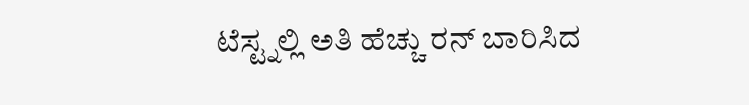ಟೆಸ್ಟ್ನಲ್ಲಿ ಅತಿ ಹೆಚ್ಚು ರನ್ ಬಾರಿಸಿದ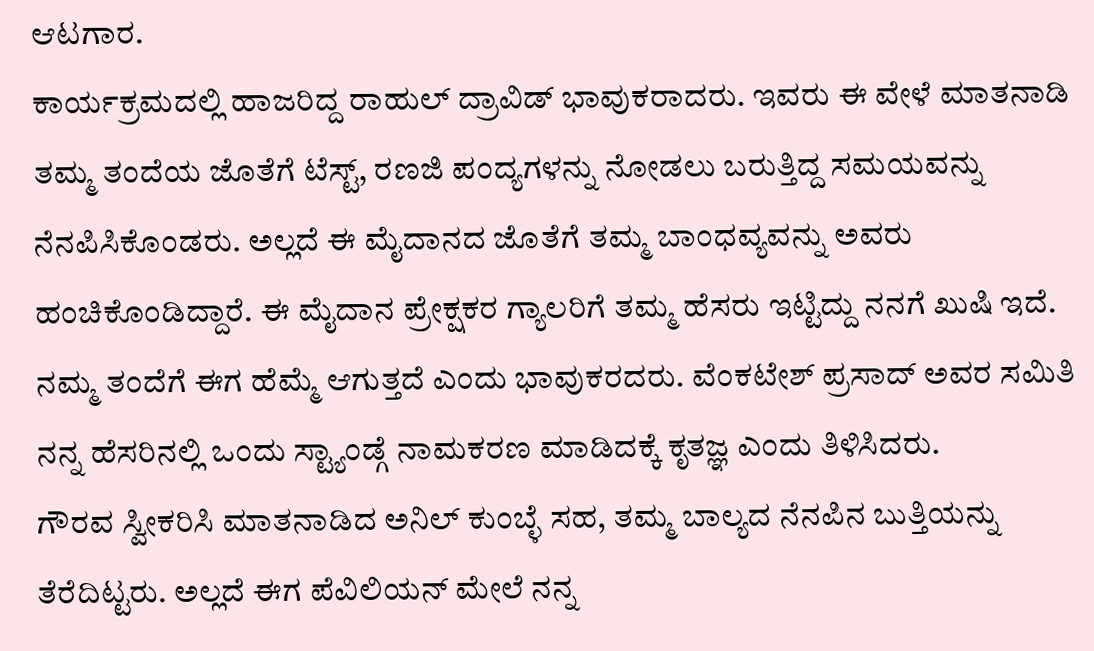ಆಟಗಾರ.
ಕಾರ್ಯಕ್ರಮದಲ್ಲಿ ಹಾಜರಿದ್ದ ರಾಹುಲ್ ದ್ರಾವಿಡ್ ಭಾವುಕರಾದರು. ಇವರು ಈ ವೇಳೆ ಮಾತನಾಡಿ ತಮ್ಮ ತಂದೆಯ ಜೊತೆಗೆ ಟೆಸ್ಟ್, ರಣಜಿ ಪಂದ್ಯಗಳನ್ನು ನೋಡಲು ಬರುತ್ತಿದ್ದ ಸಮಯವನ್ನು ನೆನಪಿಸಿಕೊಂಡರು. ಅಲ್ಲದೆ ಈ ಮೈದಾನದ ಜೊತೆಗೆ ತಮ್ಮ ಬಾಂಧವ್ಯವನ್ನು ಅವರು ಹಂಚಿಕೊಂಡಿದ್ದಾರೆ. ಈ ಮೈದಾನ ಪ್ರೇಕ್ಷಕರ ಗ್ಯಾಲರಿಗೆ ತಮ್ಮ ಹೆಸರು ಇಟ್ಟಿದ್ದು ನನಗೆ ಖುಷಿ ಇದೆ. ನಮ್ಮ ತಂದೆಗೆ ಈಗ ಹೆಮ್ಮೆ ಆಗುತ್ತದೆ ಎಂದು ಭಾವುಕರದರು. ವೆಂಕಟೇಶ್ ಪ್ರಸಾದ್ ಅವರ ಸಮಿತಿ ನನ್ನ ಹೆಸರಿನಲ್ಲಿ ಒಂದು ಸ್ಟ್ಯಾಂಡ್ಗೆ ನಾಮಕರಣ ಮಾಡಿದಕ್ಕೆ ಕೃತಜ್ಞ ಎಂದು ತಿಳಿಸಿದರು.
ಗೌರವ ಸ್ವೀಕರಿಸಿ ಮಾತನಾಡಿದ ಅನಿಲ್ ಕುಂಬ್ಳೆ ಸಹ, ತಮ್ಮ ಬಾಲ್ಯದ ನೆನಪಿನ ಬುತ್ತಿಯನ್ನು ತೆರೆದಿಟ್ಟರು. ಅಲ್ಲದೆ ಈಗ ಪೆವಿಲಿಯನ್ ಮೇಲೆ ನನ್ನ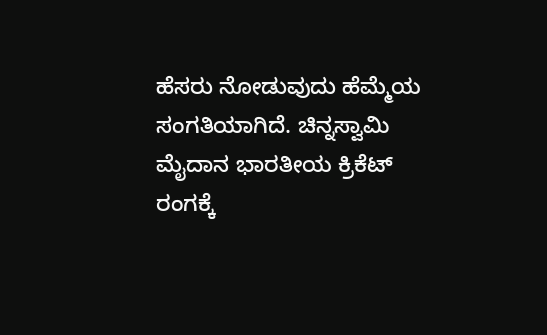ಹೆಸರು ನೋಡುವುದು ಹೆಮ್ಮೆಯ ಸಂಗತಿಯಾಗಿದೆ. ಚಿನ್ನಸ್ವಾಮಿ ಮೈದಾನ ಭಾರತೀಯ ಕ್ರಿಕೆಟ್ ರಂಗಕ್ಕೆ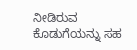ನೀಡಿರುವ ಕೊಡುಗೆಯನ್ನು ಸಹ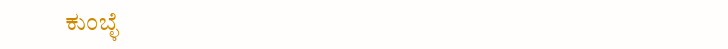ಕುಂಬ್ಳೆ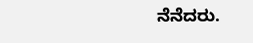ನೆನೆದರು.